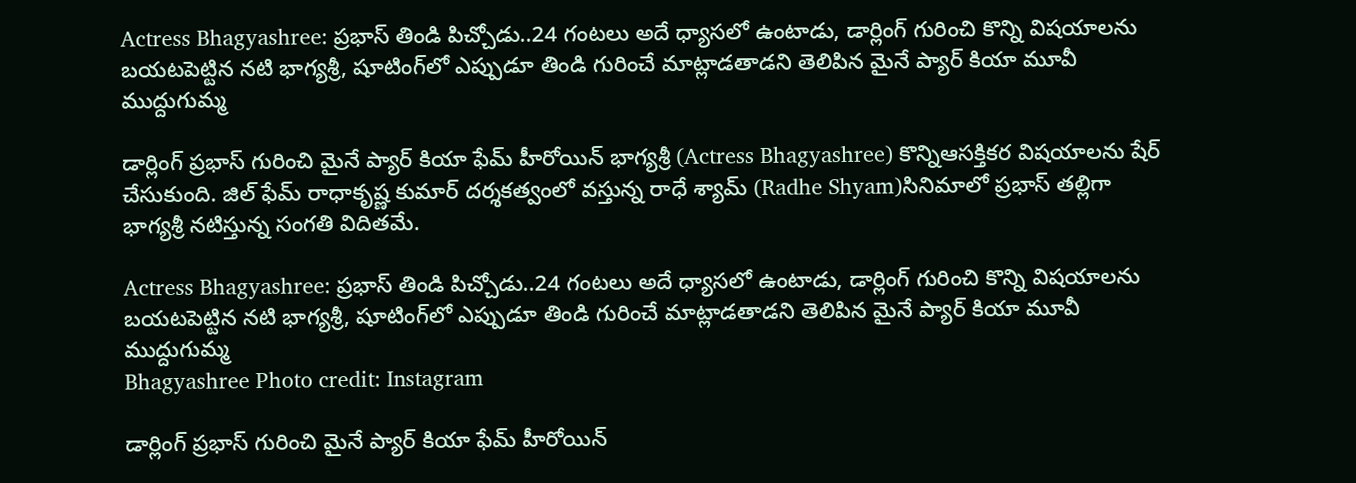Actress Bhagyashree: ప్రభాస్ తిండి పిచ్చోడు..24 గంటలు అదే ధ్యాసలో ఉంటాడు, డార్లింగ్ గురించి కొన్ని విషయాలను బయటపెట్టిన నటి భాగ్యశ్రీ, షూటింగ్‌లో ఎప్పుడూ తిండి గురించే మాట్లాడతాడని తెలిపిన మైనే ప్యార్ కియా మూవీ ముద్దుగుమ్మ

డార్లింగ్ ప్రభాస్ గురించి మైనే ప్యార్ కియా ఫేమ్ హీరోయిన్ భాగ్యశ్రీ (Actress Bhagyashree) కొన్నిఆసక్తికర విషయాలను షేర్ చేసుకుంది. జిల్ ఫేమ్ రాధాకృష్ణ కుమార్ దర్శకత్వంలో వస్తున్న రాధే శ్యామ్ (Radhe Shyam)సినిమాలో ప్రభాస్ తల్లిగా భాగ్యశ్రీ నటిస్తున్న సంగతి విదితమే.

Actress Bhagyashree: ప్రభాస్ తిండి పిచ్చోడు..24 గంటలు అదే ధ్యాసలో ఉంటాడు, డార్లింగ్ గురించి కొన్ని విషయాలను బయటపెట్టిన నటి భాగ్యశ్రీ, షూటింగ్‌లో ఎప్పుడూ తిండి గురించే మాట్లాడతాడని తెలిపిన మైనే ప్యార్ కియా మూవీ ముద్దుగుమ్మ
Bhagyashree Photo credit: Instagram

డార్లింగ్ ప్రభాస్ గురించి మైనే ప్యార్ కియా ఫేమ్ హీరోయిన్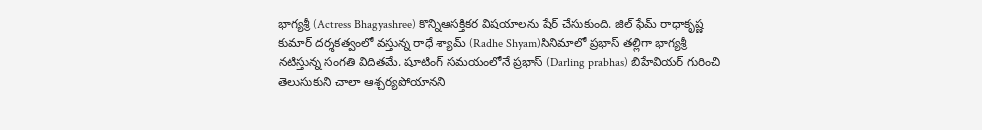భాగ్యశ్రీ (Actress Bhagyashree) కొన్నిఆసక్తికర విషయాలను షేర్ చేసుకుంది. జిల్ ఫేమ్ రాధాకృష్ణ కుమార్ దర్శకత్వంలో వస్తున్న రాధే శ్యామ్ (Radhe Shyam)సినిమాలో ప్రభాస్ తల్లిగా భాగ్యశ్రీ నటిస్తున్న సంగతి విదితమే. షూటింగ్ సమయంలోనే ప్రభాస్‌ (Darling prabhas) బిహేవియర్ గురించి తెలుసుకుని చాలా ఆశ్చర్యపోయానని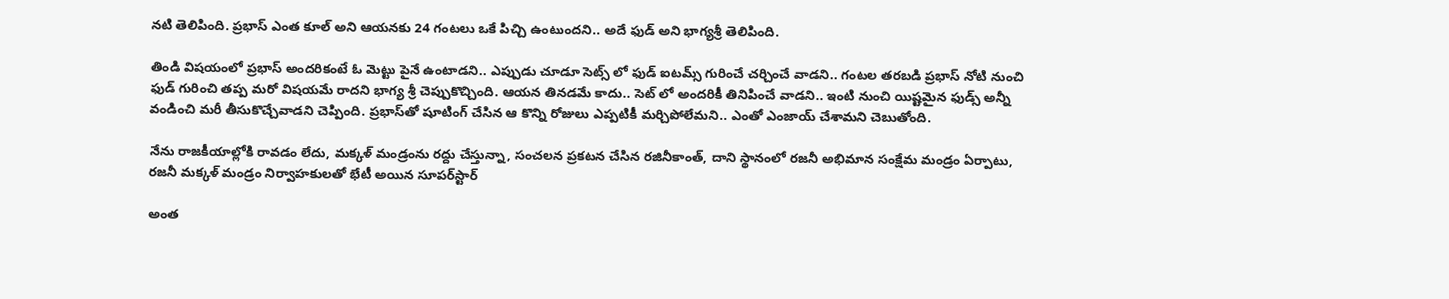నటి తెలిపింది. ప్రభాస్ ఎంత కూల్ అని ఆయనకు 24 గంటలు ఒకే పిచ్చి ఉంటుందని.. అదే ఫుడ్ అని భాగ్యశ్రీ తెలిపింది.

తిండి విషయంలో ప్రభాస్ అందరికంటే ఓ మెట్టు పైనే ఉంటాడని.. ఎప్పుడు చూడూ సెట్స్ లో ఫుడ్ ఐటమ్స్ గురించే చర్చించే వాడని.. గంటల తరబడి ప్రభాస్ నోటి నుంచి ఫుడ్ గురించి తప్ప మరో విషయమే రాదని భాగ్య శ్రీ చెప్పుకొచ్చింది. ఆయన తినడమే కాదు.. సెట్ లో అందరికీ తినిపించే వాడని.. ఇంటి నుంచి యిష్టమైన ఫుడ్స్ అన్నీ వండించి మరీ తీసుకొచ్చేవాడని చెప్పింది. ప్రభాస్‌తో షూటింగ్ చేసిన ఆ కొన్ని రోజులు ఎప్పటికీ మర్చిపోలేమని.. ఎంతో ఎంజాయ్ చేశామని చెబుతోంది.

నేను రాజకీయాల్లోకి రావడం లేదు, మక్కళ్‌ మండ్రంను రద్దు చేస్తున్నా, సంచలన ప్రకటన చేసిన రజినీకాంత్, దాని స్థానంలో రజనీ అభిమాన సంక్షేమ మండ్రం ఏర్పాటు, రజనీ మక్కళ్‌ మండ్రం నిర్వాహకులతో భేటీ అయిన సూపర్‌స్టార్‌

అంత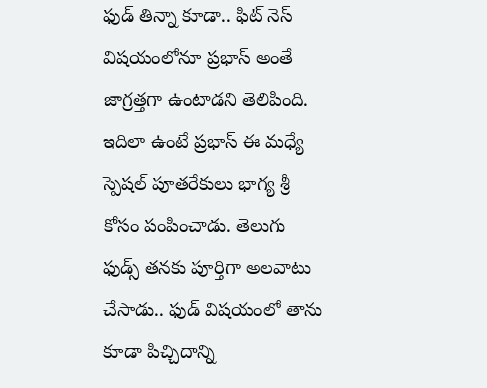ఫుడ్ తిన్నా కూడా.. ఫిట్ నెస్ విషయంలోనూ ప్రభాస్ అంతే జాగ్రత్తగా ఉంటాడని తెలిపింది. ఇదిలా ఉంటే ప్రభాస్ ఈ మధ్యే స్పెషల్ పూతరేకులు భాగ్య శ్రీ కోసం పంపించాడు. తెలుగు ఫుడ్స్ తనకు పూర్తిగా అలవాటు చేసాడు.. ఫుడ్ విషయంలో తాను కూడా పిచ్చిదాన్ని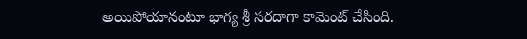అయిపోయానంటూ భాగ్య శ్రీ సరదాగా కామెంట్ చేసింది.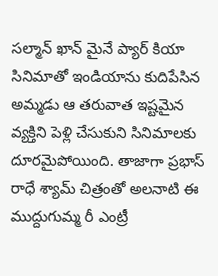సల్మాన్ ఖాన్ మైనే ప్యార్ కియా సినిమాతో ఇండియాను కుదిపేసిన అమ్మడు ఆ తరువాత ఇష్టమైన వ్యక్తిని పెళ్లి చేసుకుని సినిమాలకు దూరమైపోయింది. తాజాగా ప్రభాస్ రాధే శ్యామ్ చిత్రంతో అలనాటి ఈ ముద్దుగుమ్మ రీ ఎంట్రీ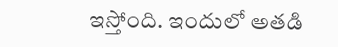ఇస్తోంది. ఇందులో అతడి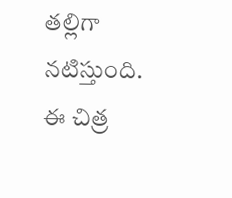తల్లిగా నటిస్తుంది. ఈ చిత్ర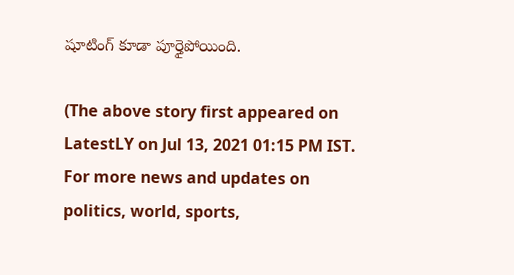షూటింగ్ కూడా పూర్తైపోయింది.

(The above story first appeared on LatestLY on Jul 13, 2021 01:15 PM IST. For more news and updates on politics, world, sports,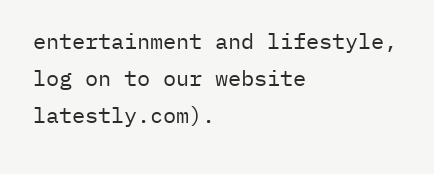entertainment and lifestyle, log on to our website latestly.com).